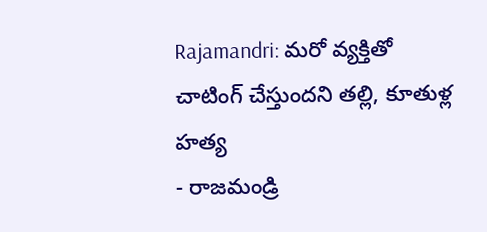Rajamandri: మరో వ్యక్తితో చాటింగ్ చేస్తుందని తల్లి, కూతుళ్ల హత్య
- రాజమండ్రి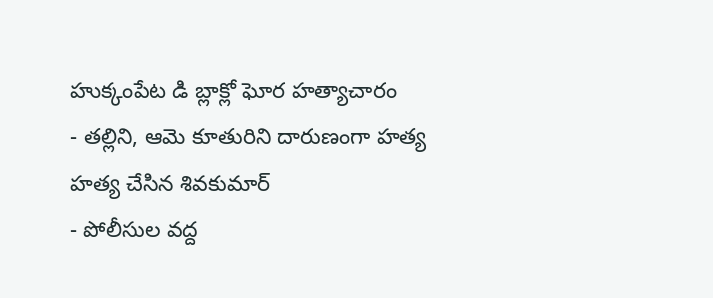హుక్కంపేట డి బ్లాక్లో ఘోర హత్యాచారం
- తల్లిని, ఆమె కూతురిని దారుణంగా హత్య హత్య చేసిన శివకుమార్
- పోలీసుల వద్ద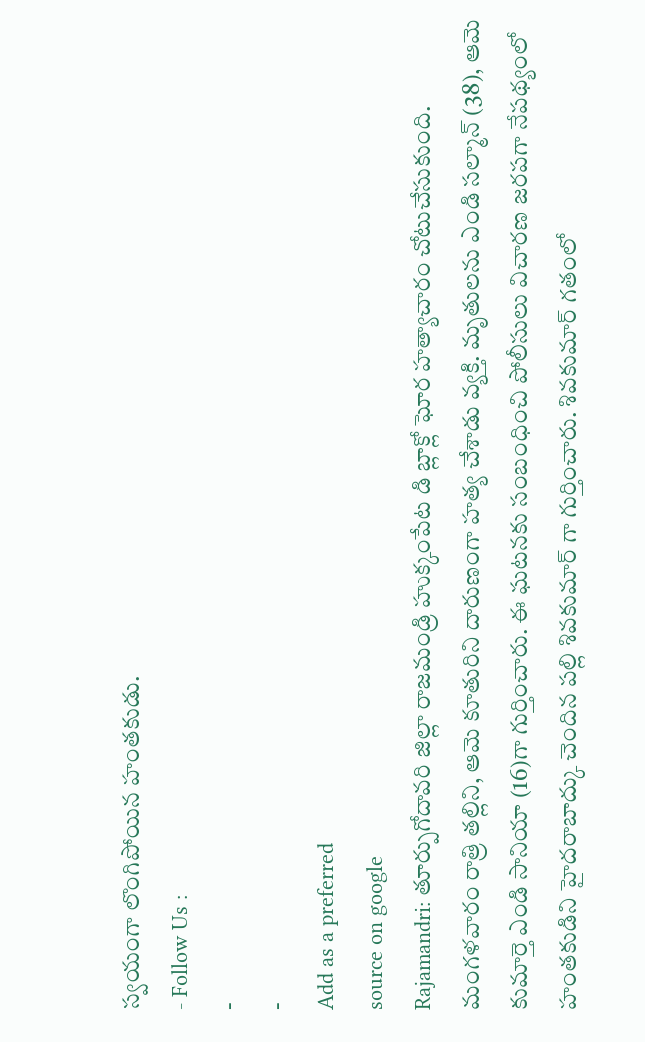స్వయంగా లొంగిపోయిన హంతకుడు.
- Follow Us :
-
-
Add as a preferred
source on google
Rajamandri: తూర్పుగోదావరి జిల్లా రాజమండ్రి హుక్కంపేట డి బ్లాక్లో ఘోర హత్యాచారం చోటుచేసుకుంది. మంగళవారం రాత్రి తల్లిని, ఆమె కూతురిని దారుణంగా హత్య చేశాడు వ్యక్తి. మృతులను ఎండి సల్మాన్ (38), ఆమె కుమార్తె ఎండి సానియా (16)గా గుర్తించారు. ఈ ఘటనకు సంబంధించి పోలీసులు విచారణ జరపగా నేపథ్యంలో హంతకుడిని హైదరాబాద్కు చెందిన పల్లి శివకుమార్ గా గుర్తించారు. శివకుమార్ గతంలో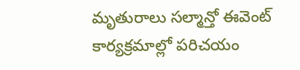మృతురాలు సల్మాన్తో ఈవెంట్ కార్యక్రమాల్లో పరిచయం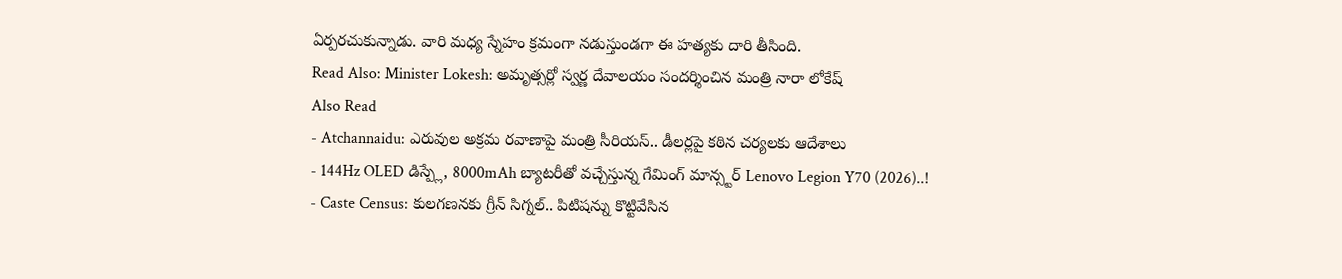ఏర్పరచుకున్నాడు. వారి మధ్య స్నేహం క్రమంగా నడుస్తుండగా ఈ హత్యకు దారి తీసింది.
Read Also: Minister Lokesh: అమృత్సర్లో స్వర్ణ దేవాలయం సందర్శించిన మంత్రి నారా లోకేష్
Also Read
- Atchannaidu: ఎరువుల అక్రమ రవాణాపై మంత్రి సీరియస్.. డీలర్లపై కఠిన చర్యలకు ఆదేశాలు
- 144Hz OLED డిస్ప్లే, 8000mAh బ్యాటరీతో వచ్చేస్తున్న గేమింగ్ మాన్స్టర్ Lenovo Legion Y70 (2026)..!
- Caste Census: కులగణనకు గ్రీన్ సిగ్నల్.. పిటిషన్ను కొట్టివేసిన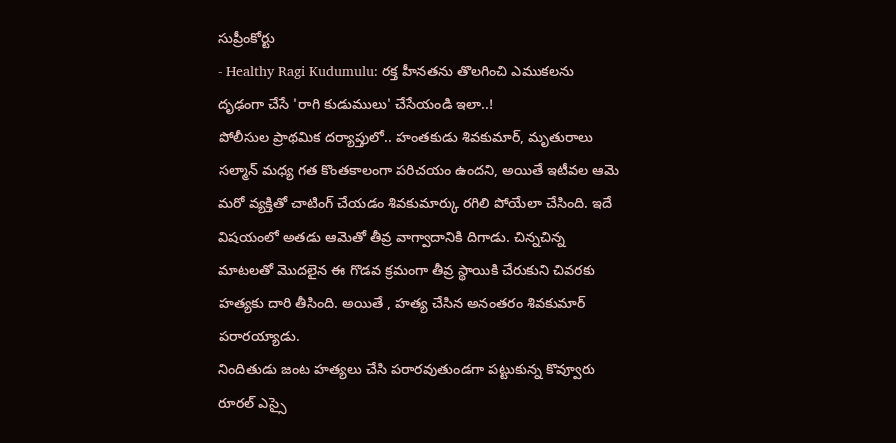సుప్రీంకోర్టు
- Healthy Ragi Kudumulu: రక్త హీనతను తొలగించి ఎముకలను దృఢంగా చేసే 'రాగి కుడుములు' చేసేయండి ఇలా..!
పోలీసుల ప్రాథమిక దర్యాప్తులో.. హంతకుడు శివకుమార్, మృతురాలు సల్మాన్ మధ్య గత కొంతకాలంగా పరిచయం ఉందని, అయితే ఇటీవల ఆమె మరో వ్యక్తితో చాటింగ్ చేయడం శివకుమార్కు రగిలి పోయేలా చేసింది. ఇదే విషయంలో అతడు ఆమెతో తీవ్ర వాగ్వాదానికి దిగాడు. చిన్నచిన్న మాటలతో మొదలైన ఈ గొడవ క్రమంగా తీవ్ర స్థాయికి చేరుకుని చివరకు హత్యకు దారి తీసింది. అయితే , హత్య చేసిన అనంతరం శివకుమార్ పరారయ్యాడు.
నిందితుడు జంట హత్యలు చేసి పరారవుతుండగా పట్టుకున్న కొవ్వూరు రూరల్ ఎస్సై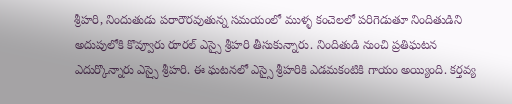శ్రీహరి, నిందుతుడు పరారౌరవుతున్న సమయంలో ముళ్ళ కంచెలలో పరిగెడుతూ నిందితుడిని అదుపులోకి కొవ్వూరు రూరల్ ఎస్సై శ్రీహరి తీసుకున్నారు. నిందితుడి నుంచి ప్రతిఘటన ఎదుర్కొన్నారు ఎస్సై శ్రీహరి. ఈ ఘటనలో ఎస్సై శ్రీహరికి ఎడమకంటికి గాయం అయ్యింది. కర్తవ్య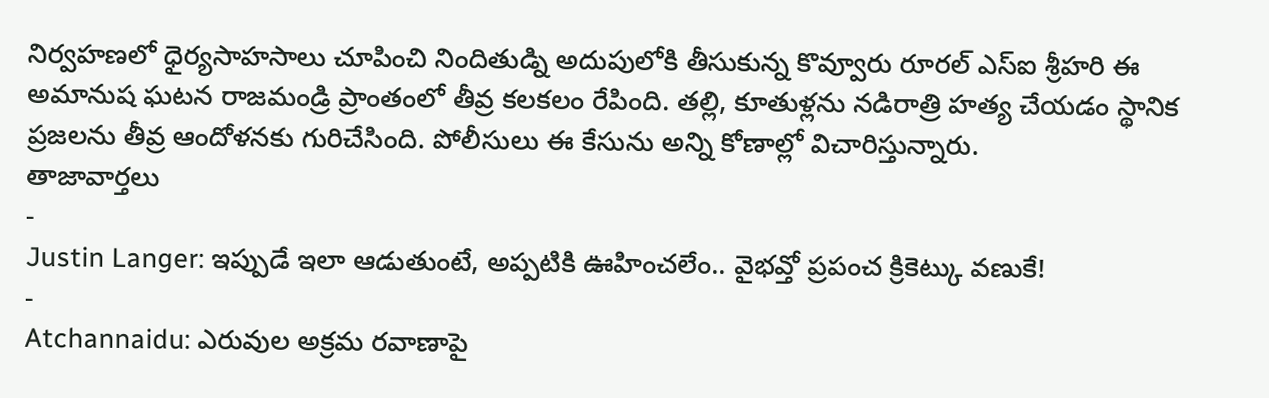నిర్వహణలో ధైర్యసాహసాలు చూపించి నిందితుడ్ని అదుపులోకి తీసుకున్న కొవ్వూరు రూరల్ ఎస్ఐ శ్రీహరి ఈ అమానుష ఘటన రాజమండ్రి ప్రాంతంలో తీవ్ర కలకలం రేపింది. తల్లి, కూతుళ్లను నడిరాత్రి హత్య చేయడం స్థానిక ప్రజలను తీవ్ర ఆందోళనకు గురిచేసింది. పోలీసులు ఈ కేసును అన్ని కోణాల్లో విచారిస్తున్నారు.
తాజావార్తలు
-
Justin Langer: ఇప్పుడే ఇలా ఆడుతుంటే, అప్పటికి ఊహించలేం.. వైభవ్తో ప్రపంచ క్రికెట్కు వణుకే!
-
Atchannaidu: ఎరువుల అక్రమ రవాణాపై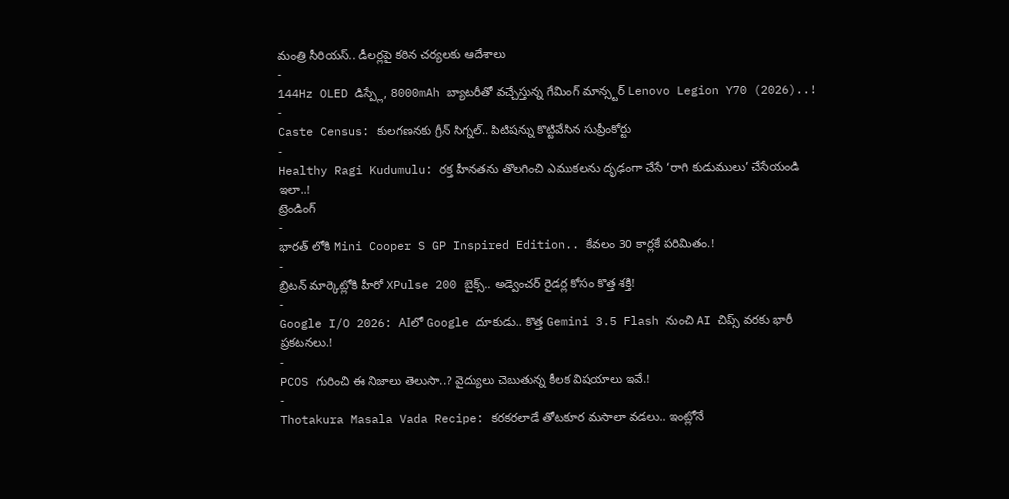మంత్రి సీరియస్.. డీలర్లపై కఠిన చర్యలకు ఆదేశాలు
-
144Hz OLED డిస్ప్లే, 8000mAh బ్యాటరీతో వచ్చేస్తున్న గేమింగ్ మాన్స్టర్ Lenovo Legion Y70 (2026)..!
-
Caste Census: కులగణనకు గ్రీన్ సిగ్నల్.. పిటిషన్ను కొట్టివేసిన సుప్రీంకోర్టు
-
Healthy Ragi Kudumulu: రక్త హీనతను తొలగించి ఎముకలను దృఢంగా చేసే ‘రాగి కుడుములు’ చేసేయండి ఇలా..!
ట్రెండింగ్
-
భారత్ లోకి Mini Cooper S GP Inspired Edition.. కేవలం 30 కార్లకే పరిమితం.!
-
బ్రిటన్ మార్కెట్లోకి హీరో XPulse 200 బైక్స్.. అడ్వెంచర్ రైడర్ల కోసం కొత్త శక్తి!
-
Google I/O 2026: AIలో Google దూకుడు.. కొత్త Gemini 3.5 Flash నుంచి AI చిప్స్ వరకు భారీ ప్రకటనలు.!
-
PCOS గురించి ఈ నిజాలు తెలుసా..? వైద్యులు చెబుతున్న కీలక విషయాలు ఇవే.!
-
Thotakura Masala Vada Recipe: కరకరలాడే తోటకూర మసాలా వడలు.. ఇంట్లోనే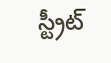స్ట్రీట్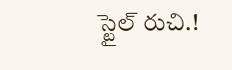స్టైల్ రుచి.!